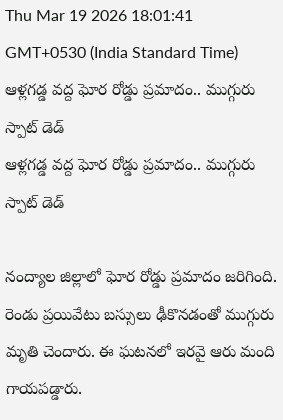Thu Mar 19 2026 18:01:41 GMT+0530 (India Standard Time)
ఆళ్లగడ్డ వద్ద ఘోర రోడ్డు ప్రమాదం.. ముగ్గురు స్పాట్ డెడ్
ఆళ్లగడ్డ వద్ద ఘోర రోడ్డు ప్రమాదం.. ముగ్గురు స్పాట్ డెడ్

నంద్యాల జిల్లాలో ఘోర రోడ్డు ప్రమాదం జరిగింది. రెండు ప్రయివేటు బస్సులు ఢీకొనడంతో ముగ్గురు మృతి చెందారు. ఈ ఘటనలో ఇరవై ఆరు మంది గాయపడ్డారు.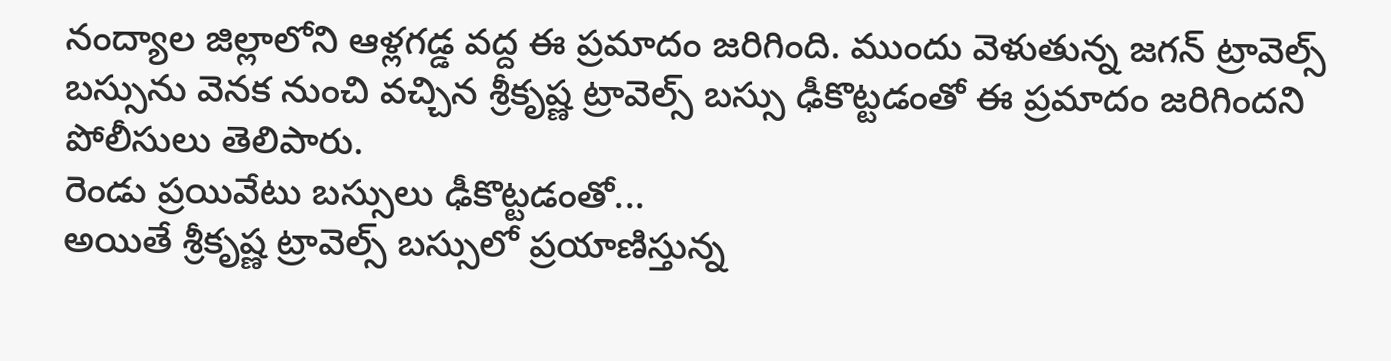నంద్యాల జిల్లాలోని ఆళ్లగడ్డ వద్ద ఈ ప్రమాదం జరిగింది. ముందు వెళుతున్న జగన్ ట్రావెల్స్ బస్సును వెనక నుంచి వచ్చిన శ్రీకృష్ణ ట్రావెల్స్ బస్సు ఢీకొట్టడంతో ఈ ప్రమాదం జరిగిందని పోలీసులు తెలిపారు.
రెండు ప్రయివేటు బస్సులు ఢీకొట్టడంతో...
అయితే శ్రీకృష్ణ ట్రావెల్స్ బస్సులో ప్రయాణిస్తున్న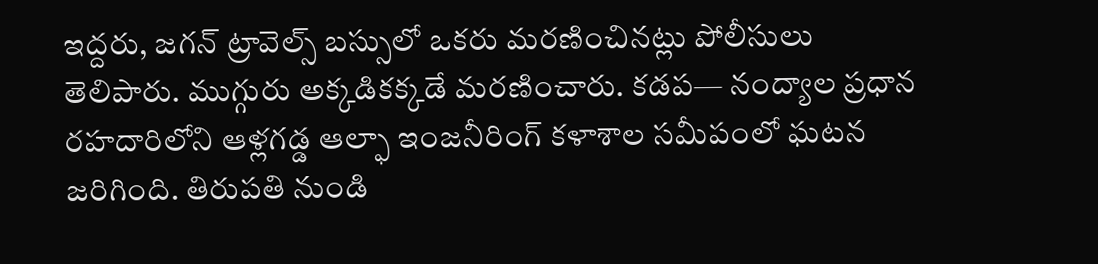ఇద్దరు, జగన్ ట్రావెల్స్ బస్సులో ఒకరు మరణించినట్లు పోలీసులు తెలిపారు. ముగ్గురు అక్కడికక్కడే మరణించారు. కడప— నంద్యాల ప్రధాన రహదారిలోని ఆళ్లగడ్డ ఆల్ఫా ఇంజనీరింగ్ కళాశాల సమీపంలో ఘటన జరిగింది. తిరుపతి నుండి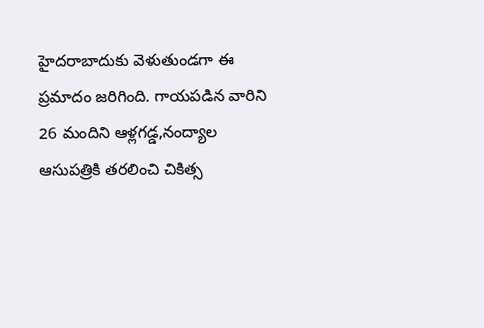హైదరాబాదుకు వెళుతుండగా ఈ ప్రమాదం జరిగింది. గాయపడిన వారిని 26 మందిని ఆళ్లగడ్డ,నంద్యాల ఆసుపత్రికి తరలించి చికిత్స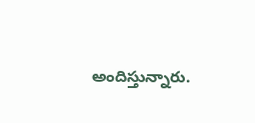అందిస్తున్నారు.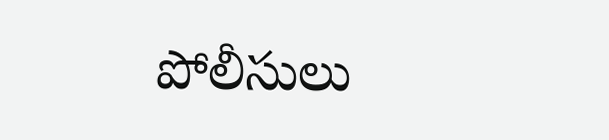పోలీసులు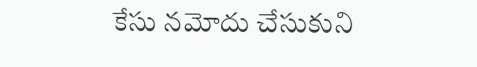కేసు నమోదు చేసుకుని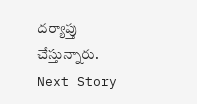దర్యాప్తు చేస్తున్నారు.
Next Story